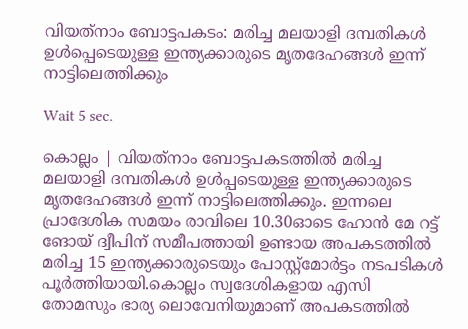വിയത്‌നാം ബോട്ടപകടം: മരിച്ച മലയാളി ദമ്പതികള്‍ ഉള്‍പ്പെടെയുള്ള ഇന്ത്യക്കാരുടെ മൃതദേഹങ്ങള്‍ ഇന്ന് നാട്ടിലെത്തിക്കും

Wait 5 sec.

കൊല്ലം | വിയത്‌നാം ബോട്ടപകടത്തില്‍ മരിച്ച മലയാളി ദമ്പതികള്‍ ഉള്‍പ്പടെയുള്ള ഇന്ത്യക്കാരുടെ മൃതദേഹങ്ങള്‍ ഇന്ന് നാട്ടിലെത്തിക്കും. ഇന്നലെ പ്രാദേശിക സമയം രാവിലെ 10.30ഓടെ ഹോന്‍ മേ റട്ട് ങോയ് ദ്വീപിന് സമീപത്തായി ഉണ്ടായ അപകടത്തില്‍ മരിച്ച 15 ഇന്ത്യക്കാരുടെയും പോസ്റ്റ്‌മോര്‍ട്ടം നടപടികള്‍ പൂര്‍ത്തിയായി.കൊല്ലം സ്വദേശികളായ എസി തോമസും ഭാര്യ ലൊവേനിയുമാണ് അപകടത്തില്‍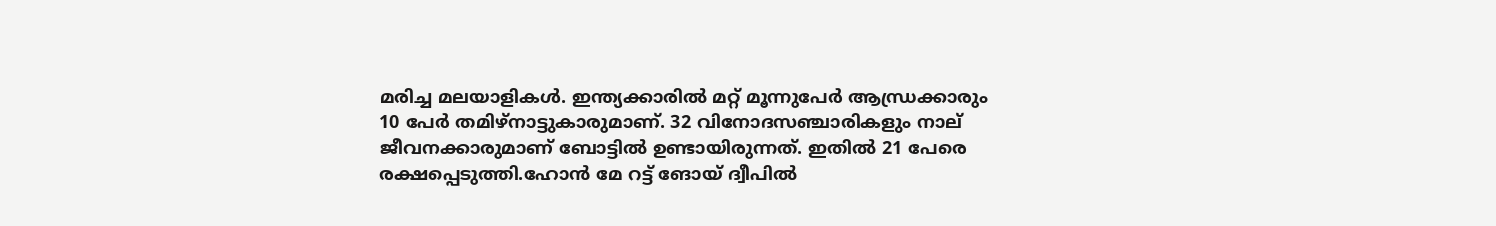മരിച്ച മലയാളികള്‍. ഇന്ത്യക്കാരില്‍ മറ്റ് മൂന്നുപേര്‍ ആന്ധ്രക്കാരും 10 പേര്‍ തമിഴ്നാട്ടുകാരുമാണ്. 32 വിനോദസഞ്ചാരികളും നാല് ജീവനക്കാരുമാണ് ബോട്ടില്‍ ഉണ്ടായിരുന്നത്. ഇതില്‍ 21 പേരെ രക്ഷപ്പെടുത്തി.ഹോന്‍ മേ റട്ട് ങോയ് ദ്വീപില്‍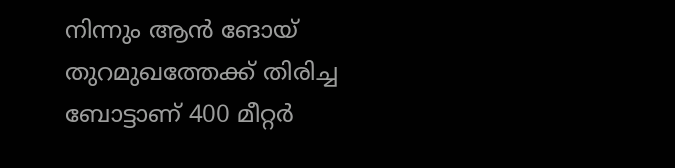നിന്നും ആന്‍ ങോയ് തുറമുഖത്തേക്ക് തിരിച്ച ബോട്ടാണ് 400 മീറ്റര്‍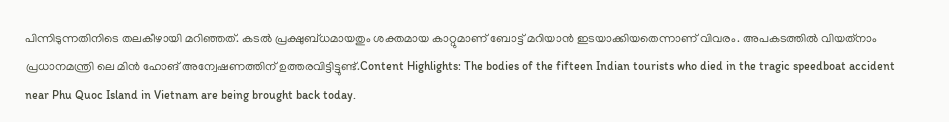പിന്നിടുന്നതിനിടെ തലകീഴായി മറിഞ്ഞത്. കടല്‍ പ്രക്ഷുബ്ധമായതും ശക്തമായ കാറ്റുമാണ് ബോട്ട് മറിയാന്‍ ഇടയാക്കിയതെന്നാണ് വിവരം. അപകടത്തില്‍ വിയത്‌നാം പ്രധാനമന്ത്രി ലെ മിന്‍ ഹോങ് അന്വേഷണത്തിന് ഉത്തരവിട്ടിട്ടുണ്ട്.Content Highlights: The bodies of the fifteen Indian tourists who died in the tragic speedboat accident near Phu Quoc Island in Vietnam are being brought back today.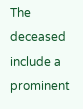The deceased include a prominent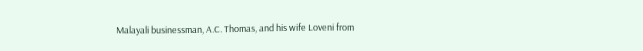Malayali businessman, A.C. Thomas, and his wife Loveni from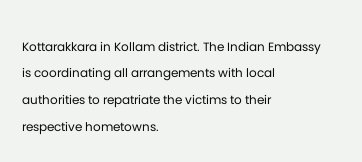Kottarakkara in Kollam district. The Indian Embassy is coordinating all arrangements with local authorities to repatriate the victims to their respective hometowns.